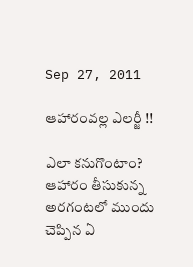Sep 27, 2011

ఆహారంవల్ల ఎలర్జీ !!

ఎలా కనుగొంటాం?
ఆహారం తీసుకున్న అరగంటలో ముందు చెప్పిన ఏ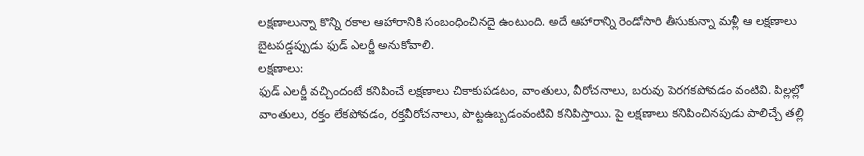లక్షణాలున్నా కొన్ని రకాల ఆహారానికి సంబంధించినదై ఉంటుంది. అదే ఆహారాన్ని రెండోసారి తీసుకున్నా మళ్లీ ఆ లక్షణాలు బైటపడ్డప్పుడు ఫుడ్‌ ఎలర్జీ అనుకోవాలి.
లక్షణాలు:
ఫుడ్‌ ఎలర్జీ వచ్చిందంటే కనిపించే లక్షణాలు చికాకుపడటం, వాంతులు, వీరోచనాలు, బరువు పెరగకపోవడం వంటివి. పిల్లల్లో వాంతులు, రక్తం లేకపోవడం, రక్తవీరోచనాలు, పొట్టఉబ్బడంవంటివి కనిపిస్తాయి. పై లక్షణాలు కనిపించినపుడు పాలిచ్చే తల్లి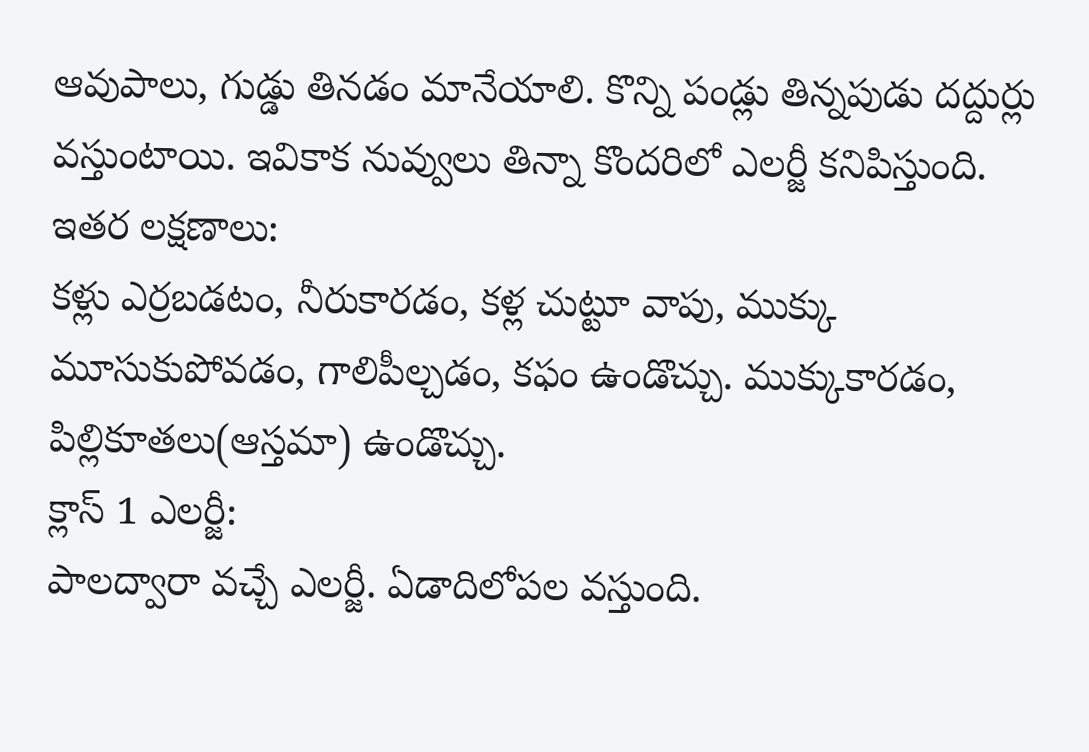ఆవుపాలు, గుడ్డు తినడం మానేయాలి. కొన్ని పండ్లు తిన్నపుడు దద్దుర్లు వస్తుంటాయి. ఇవికాక నువ్వులు తిన్నా కొందరిలో ఎలర్జీ కనిపిస్తుంది.
ఇతర లక్షణాలు:
కళ్లు ఎర్రబడటం, నీరుకారడం, కళ్ల చుట్టూ వాపు, ముక్కు మూసుకుపోవడం, గాలిపీల్చడం, కఫం ఉండొచ్చు. ముక్కుకారడం, పిల్లికూతలు(ఆస్తమా) ఉండొచ్చు.
క్లాస్‌ 1 ఎలర్జీ:
పాలద్వారా వచ్చే ఎలర్జీ. ఏడాదిలోపల వస్తుంది.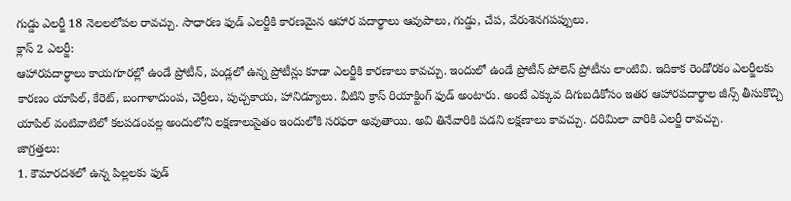గుడ్డు ఎలర్జీ 18 నెలలలోపల రావచ్చు. సాధారణ ఫుడ్‌ ఎలర్జీకి కారణమైన ఆహార పదార్థాలు ఆవుపాలు, గుడ్డు, చేప, వేరుశెనగపప్పులు.
క్లాస్‌ 2 ఎలర్జీ:
ఆహారపదార్థాలు కాయగూరల్లో ఉండే ప్రోటీన్‌, పండ్లలో ఉన్న ప్రోటీన్లు కూడా ఎలర్జీకి కారణాలు కావచ్చు. ఇందులో ఉండే ప్రోటీన్‌ పోలెన్‌ ప్రోటీను లాంటివి. ఇదికాక రెండోరకం ఎలర్జీలకు కారణం యాపిల్‌, కేరెట్‌, బంగాళాదుంప, చెర్రీలు, పుచ్చకాయ, హానిడ్యూలు. వీటిని క్రాస్‌ రియాక్టింగ్‌ ఫుడ్‌ అంటారు. అంటే ఎక్కువ దిగుబడికోసం ఇతర ఆహారపదార్థాల జీన్స్‌ తీసుకొచ్చి యాపిల్‌ వంటివాటిలో కలపడంవల్ల అందులోని లక్షణాలుసైతం ఇందులోకి సరఫరా అవుతాయి. అవి తినేవారికి పడని లక్షణాలు కావచ్చు. దరిమిలా వారికి ఎలర్జీ రావచ్చు.
జాగ్రత్తలు:
1. కౌమారదశలో ఉన్న పిల్లలకు ఫుడ్‌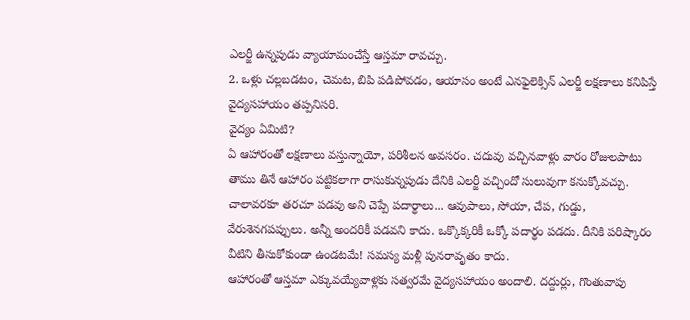ఎలర్జీ ఉన్నపుడు వ్యాయామంచేస్తే ఆస్తమా రావచ్చు.
2. ఒళ్లు చల్లబడటం, చెమట, బిపి పడిపోవడం, ఆయాసం అంటే ఎనఫైలెక్సిన్‌ ఎలర్జీ లక్షణాలు కనిపిస్తే వైద్యసహాయం తప్పనిసరి.
వైద్యం ఏమిటి?
ఏ ఆహారంతో లక్షణాలు వస్తున్నాయో, పరిశీలన అవసరం. చదువు వచ్చినవాళ్లు వారం రోజులపాటు తాము తినే ఆహారం పట్టికలాగా రాసుకున్నపుడు దేనికి ఎలర్జీ వచ్చిందో సులువుగా కనుక్కోవచ్చు.
చాలావరకూ తరచూ పడవు అని చెప్పే పదార్థాలు... ఆవుపాలు, సోయా, చేప, గుడ్డు, వేరుశెనగపప్పులు. అన్నీ అందరికీ పడవని కాదు. ఒక్కొక్కరికీ ఒక్కో పదార్థం పడదు. దీనికి పరిష్కారం వీటిని తీసుకోకుండా ఉండటమే! సమస్య మళ్లీ పునరావృతం కాదు.
ఆహారంతో ఆస్తమా ఎక్కువయ్యేవాళ్లకు సత్వరమే వైద్యసహాయం అందాలి. దద్దుర్లు, గొంతువాపు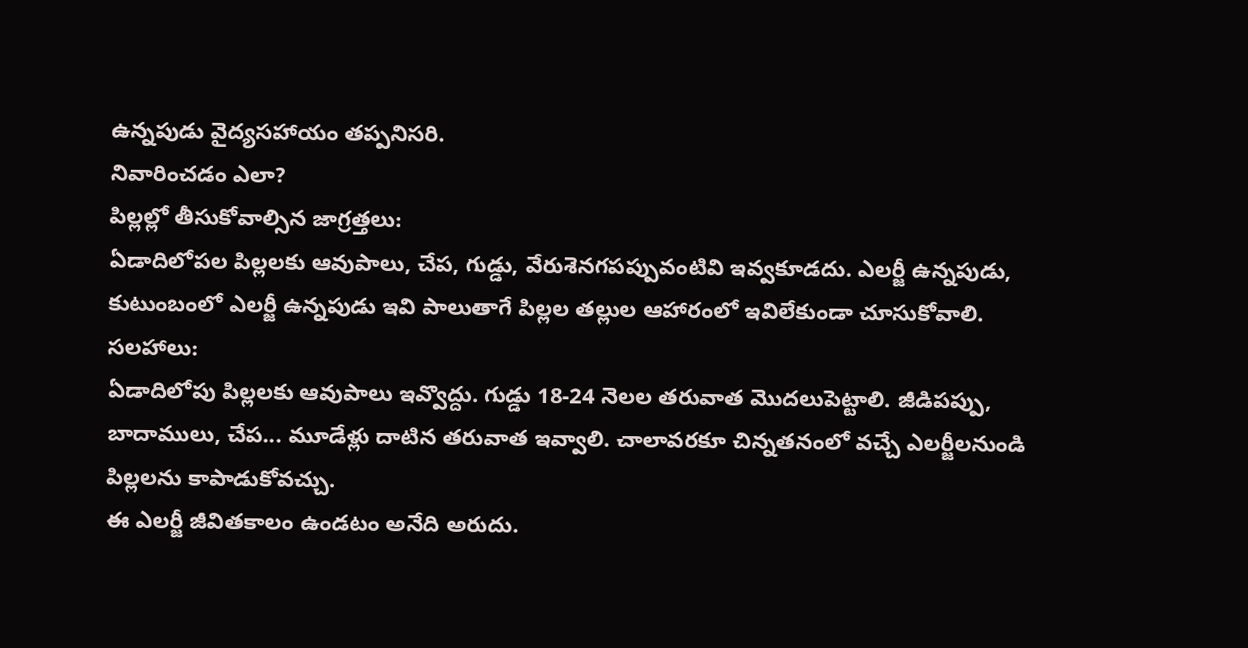ఉన్నపుడు వైద్యసహాయం తప్పనిసరి.
నివారించడం ఎలా?
పిల్లల్లో తీసుకోవాల్సిన జాగ్రత్తలు:
ఏడాదిలోపల పిల్లలకు ఆవుపాలు, చేప, గుడ్డు, వేరుశెనగపప్పువంటివి ఇవ్వకూడదు. ఎలర్జీ ఉన్నపుడు, కుటుంబంలో ఎలర్జీ ఉన్నపుడు ఇవి పాలుతాగే పిల్లల తల్లుల ఆహారంలో ఇవిలేకుండా చూసుకోవాలి.
సలహాలు:
ఏడాదిలోపు పిల్లలకు ఆవుపాలు ఇవ్వొద్దు. గుడ్డు 18-24 నెలల తరువాత మొదలుపెట్టాలి. జీడిపప్పు, బాదాములు, చేప... మూడేళ్లు దాటిన తరువాత ఇవ్వాలి. చాలావరకూ చిన్నతనంలో వచ్చే ఎలర్జీలనుండి పిల్లలను కాపాడుకోవచ్చు.
ఈ ఎలర్జీ జీవితకాలం ఉండటం అనేది అరుదు.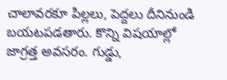చాలావరకూ పిల్లలు, పెద్దలు దీనినుండి బయటపడతారు. కొన్ని విషయాల్లో జాగ్రత్త అవసరం. గుడ్డు,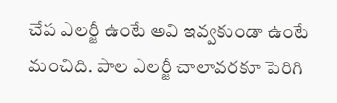చేప ఎలర్జీ ఉంటే అవి ఇవ్వకుండా ఉంటే మంచిది. పాల ఎలర్జీ చాలావరకూ పెరిగి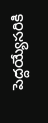పెద్దయ్యేసరికి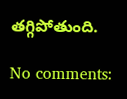తగ్గిపోతుంది.

No comments: